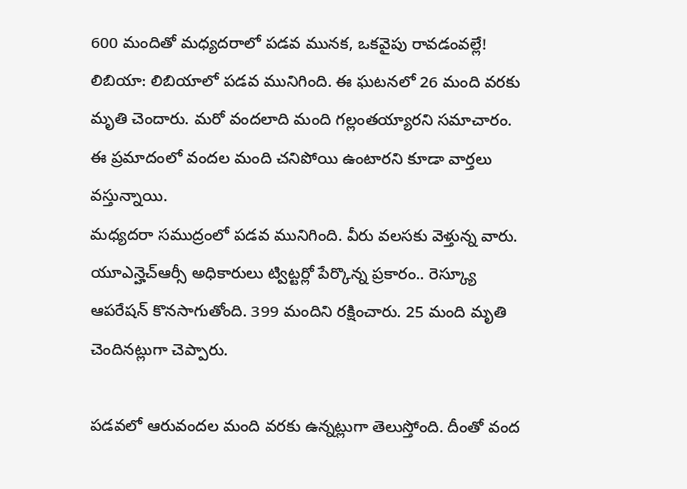600 మందితో మధ్యదరాలో పడవ మునక, ఒకవైపు రావడంవల్లే!
లిబియా: లిబియాలో పడవ మునిగింది. ఈ ఘటనలో 26 మంది వరకు మృతి చెందారు. మరో వందలాది మంది గల్లంతయ్యారని సమాచారం. ఈ ప్రమాదంలో వందల మంది చనిపోయి ఉంటారని కూడా వార్తలు వస్తున్నాయి.
మధ్యదరా సముద్రంలో పడవ మునిగింది. వీరు వలసకు వెళ్తున్న వారు. యూఎన్హెచ్ఆర్సీ అధికారులు ట్విట్టర్లో పేర్కొన్న ప్రకారం.. రెస్క్యూ ఆపరేషన్ కొనసాగుతోంది. 399 మందిని రక్షించారు. 25 మంది మృతి చెందినట్లుగా చెప్పారు.

పడవలో ఆరువందల మంది వరకు ఉన్నట్లుగా తెలుస్తోంది. దీంతో వంద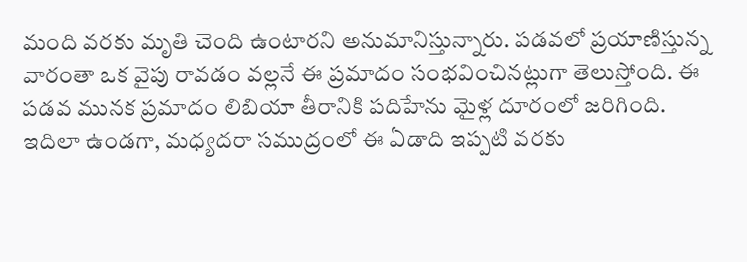మంది వరకు మృతి చెంది ఉంటారని అనుమానిస్తున్నారు. పడవలో ప్రయాణిస్తున్న వారంతా ఒక వైపు రావడం వల్లనే ఈ ప్రమాదం సంభవించినట్లుగా తెలుస్తోంది. ఈ పడవ మునక ప్రమాదం లిబియా తీరానికి పదిహేను మైళ్ల దూరంలో జరిగింది.
ఇదిలా ఉండగా, మధ్యదరా సముద్రంలో ఈ ఏడాది ఇప్పటి వరకు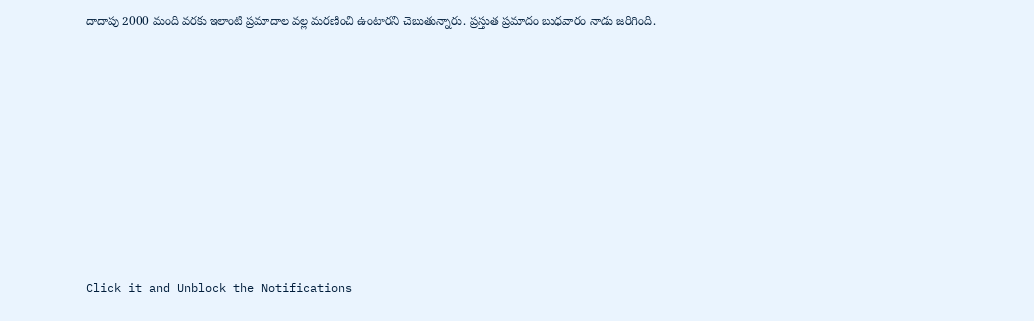దాదాపు 2000 మంది వరకు ఇలాంటి ప్రమాదాల వల్ల మరణించి ఉంటారని చెబుతున్నారు. ప్రస్తుత ప్రమాదం బుధవారం నాడు జరిగింది.












Click it and Unblock the Notifications